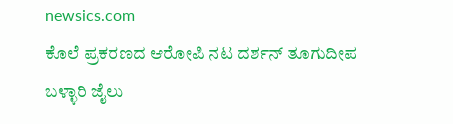newsics.com
ಕೊಲೆ ಪ್ರಕರಣದ ಆರೋಪಿ ನಟ ದರ್ಶನ್ ತೂಗುದೀಪ ಬಳ್ಳಾರಿ ಜೈಲು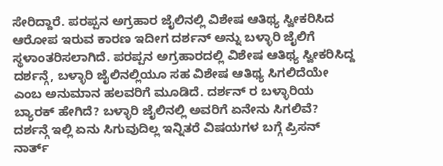ಸೇರಿದ್ದಾರೆ. ಪರಪ್ಪನ ಅಗ್ರಹಾರ ಜೈಲಿನಲ್ಲಿ ವಿಶೇಷ ಆತಿಥ್ಯ ಸ್ವೀಕರಿಸಿದ ಆರೋಪ ಇರುವ ಕಾರಣ ಇದೀಗ ದರ್ಶನ್ ಅನ್ನು ಬಳ್ಳಾರಿ ಜೈಲಿಗೆ ಸ್ಥಳಾಂತರಿಸಲಾಗಿದೆ. ಪರಪ್ಪನ ಅಗ್ರಹಾರದಲ್ಲಿ ವಿಶೇಷ ಆತಿಥ್ಯ ಸ್ವೀಕರಿಸಿದ್ದ ದರ್ಶನ್ಗೆ, ಬಳ್ಳಾರಿ ಜೈಲಿನಲ್ಲಿಯೂ ಸಹ ವಿಶೇಷ ಆತಿಥ್ಯ ಸಿಗಲಿದೆಯೇ ಎಂಬ ಅನುಮಾನ ಹಲವರಿಗೆ ಮೂಡಿದೆ. ದರ್ಶನ್ ರ ಬಳ್ಳಾರಿಯ ಬ್ಯಾರಕ್ ಹೇಗಿದೆ? ಬಳ್ಳಾರಿ ಜೈಲಿನಲ್ಲಿ ಅವರಿಗೆ ಏನೇನು ಸಿಗಲಿವೆ? ದರ್ಶನ್ಗೆ ಇಲ್ಲಿ ಏನು ಸಿಗುವುದಿಲ್ಲ ಇನ್ನಿತರೆ ವಿಷಯಗಳ ಬಗ್ಗೆ ಪ್ರಿಸನ್ ನಾರ್ತ್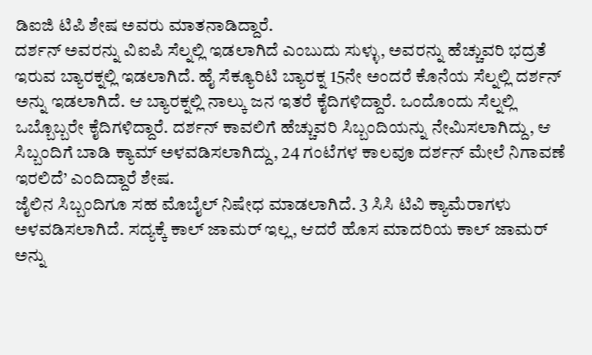ಡಿಐಜಿ ಟಿಪಿ ಶೇಷ ಅವರು ಮಾತನಾಡಿದ್ದಾರೆ.
ದರ್ಶನ್ ಅವರನ್ನು ವಿಐಪಿ ಸೆಲ್ನಲ್ಲಿ ಇಡಲಾಗಿದೆ ಎಂಬುದು ಸುಳ್ಳು, ಅವರನ್ನು ಹೆಚ್ಚುವರಿ ಭದ್ರತೆ ಇರುವ ಬ್ಯಾರಕ್ನಲ್ಲಿ ಇಡಲಾಗಿದೆ. ಹೈ ಸೆಕ್ಯೂರಿಟಿ ಬ್ಯಾರಕ್ನ 15ನೇ ಅಂದರೆ ಕೊನೆಯ ಸೆಲ್ನಲ್ಲಿ ದರ್ಶನ್ ಅನ್ನು ಇಡಲಾಗಿದೆ. ಆ ಬ್ಯಾರಕ್ನಲ್ಲಿ ನಾಲ್ಕು ಜನ ಇತರೆ ಕೈದಿಗಳಿದ್ದಾರೆ. ಒಂದೊಂದು ಸೆಲ್ನಲ್ಲಿ ಒಬ್ಬೊಬ್ಬರೇ ಕೈದಿಗಳಿದ್ದಾರೆ. ದರ್ಶನ್ ಕಾವಲಿಗೆ ಹೆಚ್ಚುವರಿ ಸಿಬ್ಬಂದಿಯನ್ನು ನೇಮಿಸಲಾಗಿದ್ದು, ಆ ಸಿಬ್ಬಂದಿಗೆ ಬಾಡಿ ಕ್ಯಾಮ್ ಅಳವಡಿಸಲಾಗಿದ್ದು, 24 ಗಂಟೆಗಳ ಕಾಲವೂ ದರ್ಶನ್ ಮೇಲೆ ನಿಗಾವಣೆ ಇರಲಿದೆ’ ಎಂದಿದ್ದಾರೆ ಶೇಷ.
ಜೈಲಿನ ಸಿಬ್ಬಂದಿಗೂ ಸಹ ಮೊಬೈಲ್ ನಿಷೇಧ ಮಾಡಲಾಗಿದೆ. 3 ಸಿಸಿ ಟಿವಿ ಕ್ಯಾಮೆರಾಗಳು ಅಳವಡಿಸಲಾಗಿದೆ. ಸದ್ಯಕ್ಕೆ ಕಾಲ್ ಜಾಮರ್ ಇಲ್ಲ, ಆದರೆ ಹೊಸ ಮಾದರಿಯ ಕಾಲ್ ಜಾಮರ್ ಅನ್ನು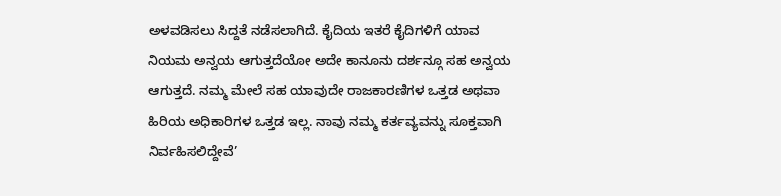ಅಳವಡಿಸಲು ಸಿದ್ದತೆ ನಡೆಸಲಾಗಿದೆ. ಕೈದಿಯ ಇತರೆ ಕೈದಿಗಳಿಗೆ ಯಾವ ನಿಯಮ ಅನ್ವಯ ಆಗುತ್ತದೆಯೋ ಅದೇ ಕಾನೂನು ದರ್ಶನ್ಗೂ ಸಹ ಅನ್ವಯ ಆಗುತ್ತದೆ. ನಮ್ಮ ಮೇಲೆ ಸಹ ಯಾವುದೇ ರಾಜಕಾರಣಿಗಳ ಒತ್ತಡ ಅಥವಾ ಹಿರಿಯ ಅಧಿಕಾರಿಗಳ ಒತ್ತಡ ಇಲ್ಲ. ನಾವು ನಮ್ಮ ಕರ್ತವ್ಯವನ್ನು ಸೂಕ್ತವಾಗಿ ನಿರ್ವಹಿಸಲಿದ್ದೇವೆ’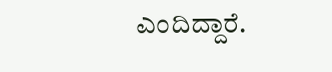ಎಂದಿದ್ದಾರೆ.